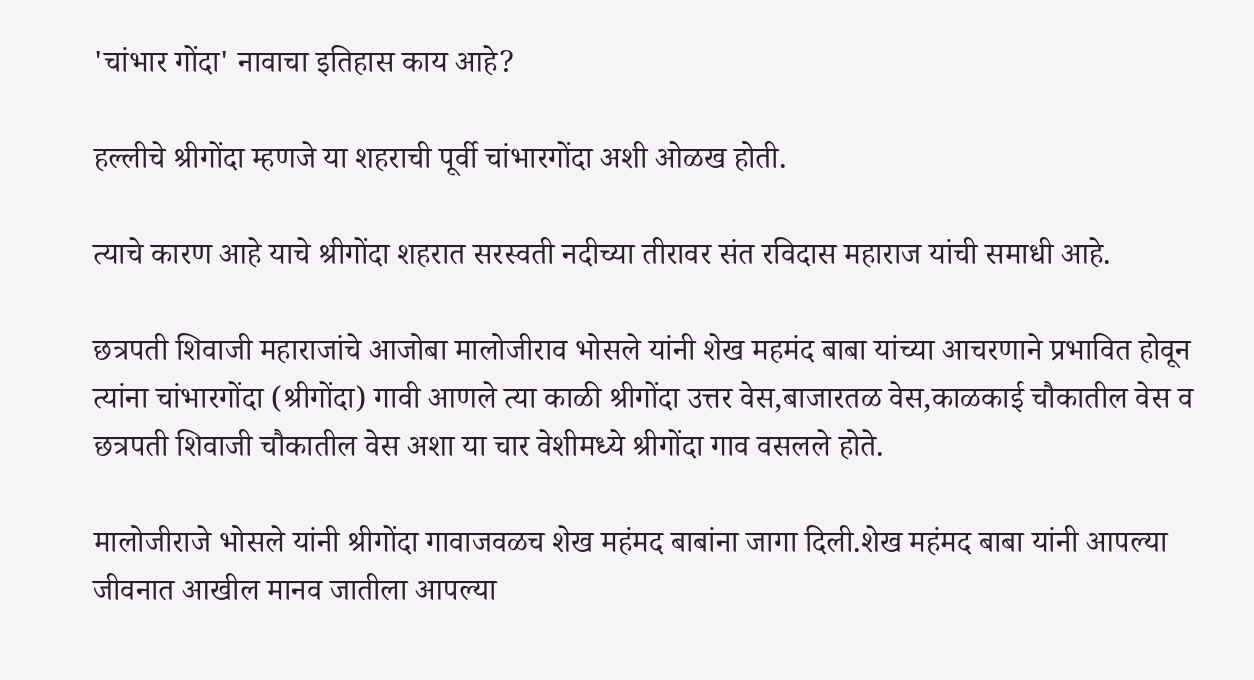'चांभार गोंदा' नावाचा इतिहास काय आहे?

हल्लीचे श्रीगोंदा म्हणजे या शहराची पूर्वी चांभारगोंदा अशी ओळख होती.

त्याचे कारण आहे याचे श्रीगोंदा शहरात सरस्वती नदीच्या तीरावर संत रविदास महाराज यांची समाधी आहे.

छत्रपती शिवाजी महाराजांचे आजोबा मालोजीराव भोसले यांनी शेख महमंद बाबा यांच्या आचरणाने प्रभावित होवून त्यांना चांभारगोंदा (श्रीगोंदा) गावी आणले त्या काळी श्रीगोंदा उत्तर वेस,बाजारतळ वेस,काळकाई चौकातील वेस व छत्रपती शिवाजी चौकातील वेस अशा या चार वेशीमध्ये श्रीगोंदा गाव वसलले होते.

मालोजीराजे भोसले यांनी श्रीगोंदा गावाजवळच शेख महंमद बाबांना जागा दिली.शेख महंमद बाबा यांनी आपल्या जीवनात आखील मानव जातीला आपल्या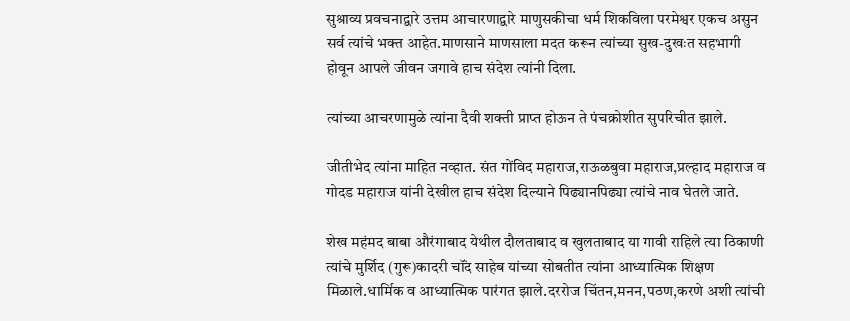सुश्राव्य प्रवचनाद्वारे उत्तम आचारणाद्वारे माणुसकीचा धर्म शिकविला परमेश्वर एकच असुन सर्व त्यांचे भक्त आहेत.माणसाने माणसाला मदत करून त्यांच्या सुख-दुखःत सहभागी होवून आपले जीवन जगावे हाच संदेश त्यांनी दिला.

त्यांच्या आचरणामुळे त्यांना दैवी शक्ती प्राप्त होऊन ते पंचक्रोशीत सुपरिचीत झाले.

जीतीभेद त्यांना माहित नव्हात. संत गोंविद महाराज,राऊळबुवा महाराज,प्रल्हाद महाराज व गोदड महाराज यांनी देखील हाच संदेश दिल्याने पिढ्यानपिढ्या त्यांचे नाव घेतले जाते.

शेख महंमद बाबा औरंगाबाद येथील दौलताबाद व खुलताबाद या गावी राहिले त्या ठिकाणी त्यांचे मुर्शिद (गुरू)कादरी चॉंद साहेब यांच्या सोबतीत त्यांना आध्यात्मिक शिक्षण मिळाले.धार्मिक व आध्यात्मिक पारंगत झाले.दररोज चिंतन,मनन,पठण,करणे अशी त्यांची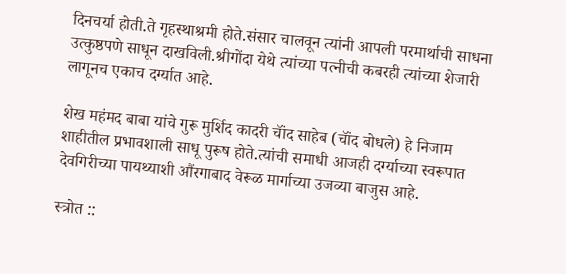दिनचर्या होती.ते गृहस्थाश्रमी होते.संसार चालवून त्यांनी आपली परमार्थाची साधना उत्कुष्ठपणे साधून दाखविली.श्रीगोंदा येथे त्यांच्या पत्नीची कबरही त्यांच्या शेजारी लागूनच एकाच दर्ग्यात आहे.

शेख महंमद बाबा यांचे गुरू मुर्शिद कादरी चॉंद साहेब (चॉंद बोधले) हे निजाम शाहीतील प्रभावशाली साधू पुरूष होते.त्यांची समाधी आजही दर्ग्याच्या स्वरूपात देवगिरीच्या पायथ्याशी औंरगाबाद वेरूळ मार्गाच्या उजव्या बाजुस आहे.

स्त्रोत ::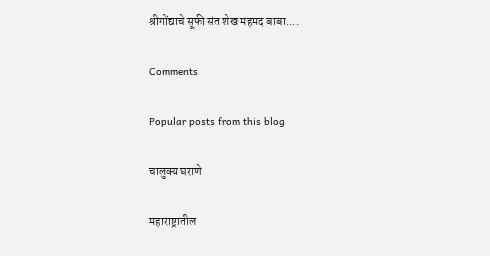श्रीगोंद्याचे सूफी संत शेख महमद बाबा....

Comments

Popular posts from this blog

चालुक्य घराणे

महाराष्ट्रातील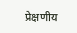प्रेक्षणीय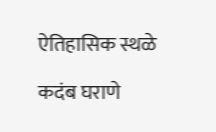ऐतिहासिक स्थळे

कदंब घराणे